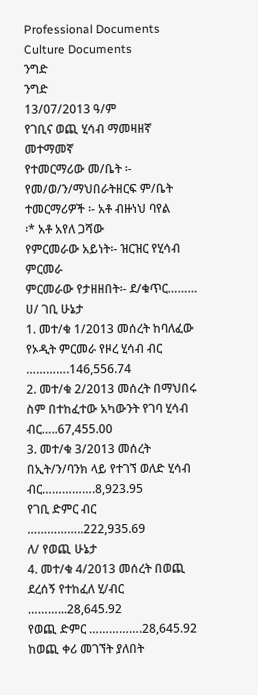Professional Documents
Culture Documents
ንግድ
ንግድ
13/07/2013 ዓ/ም
የገቢና ወጪ ሂሳብ ማመዛዘኛ መተማመኛ
የተመርማሪው መ/ቤት ፡- የመ/ወ/ን/ማህበራትዘርፍ ም/ቤት
ተመርማሪዎች ፡- አቶ ብዙነህ ባየል
፡* አቶ አየለ ጋሻው
የምርመራው አይነት፡- ዝርዝር የሂሳብ ምርመራ
ምርመራው የታዘዘበት፡- ደ/ቁጥር………
ሀ/ ገቢ ሁኔታ
1. መተ/ቁ 1/2013 መሰረት ከባለፈው የኦዲት ምርመራ የዞረ ሂሳብ ብር ………….146,556.74
2. መተ/ቁ 2/2013 መሰረት በማህበሩ ስም በተከፈተው አካውንት የገባ ሂሳብ ብር…..67,455.00
3. መተ/ቁ 3/2013 መሰረት በኢት/ን/ባንክ ላይ የተገኘ ወለድ ሂሳብ ብር…………….8,923.95
የገቢ ድምር ብር ……………..222,935.69
ለ/ የወጪ ሁኔታ
4. መተ/ቁ 4/2013 መሰረት በወጪ ደረሰኝ የተከፈለ ሂ/ብር ………...28,645.92
የወጪ ድምር …………….28,645.92
ከወጪ ቀሪ መገኘት ያለበት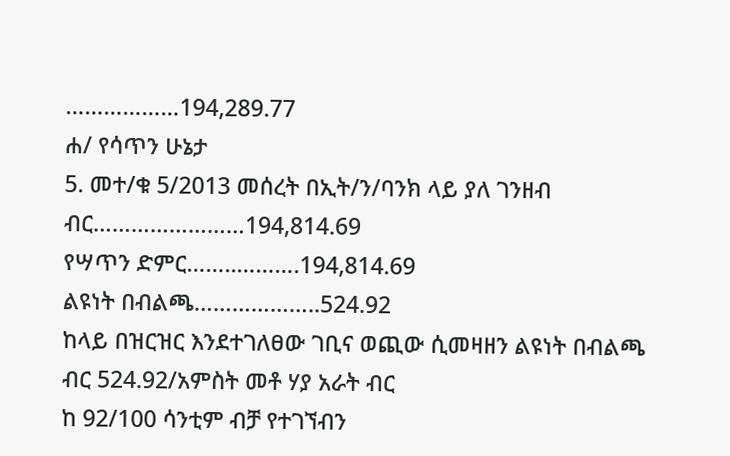………………194,289.77
ሐ/ የሳጥን ሁኔታ
5. መተ/ቁ 5/2013 መሰረት በኢት/ን/ባንክ ላይ ያለ ገንዘብ ብር……………………194,814.69
የሣጥን ድምር……..……….194,814.69
ልዩነት በብልጫ………………..524.92
ከላይ በዝርዝር እንደተገለፀው ገቢና ወጪው ሲመዛዘን ልዩነት በብልጫ ብር 524.92/አምስት መቶ ሃያ አራት ብር
ከ 92/100 ሳንቲም ብቻ የተገኘብን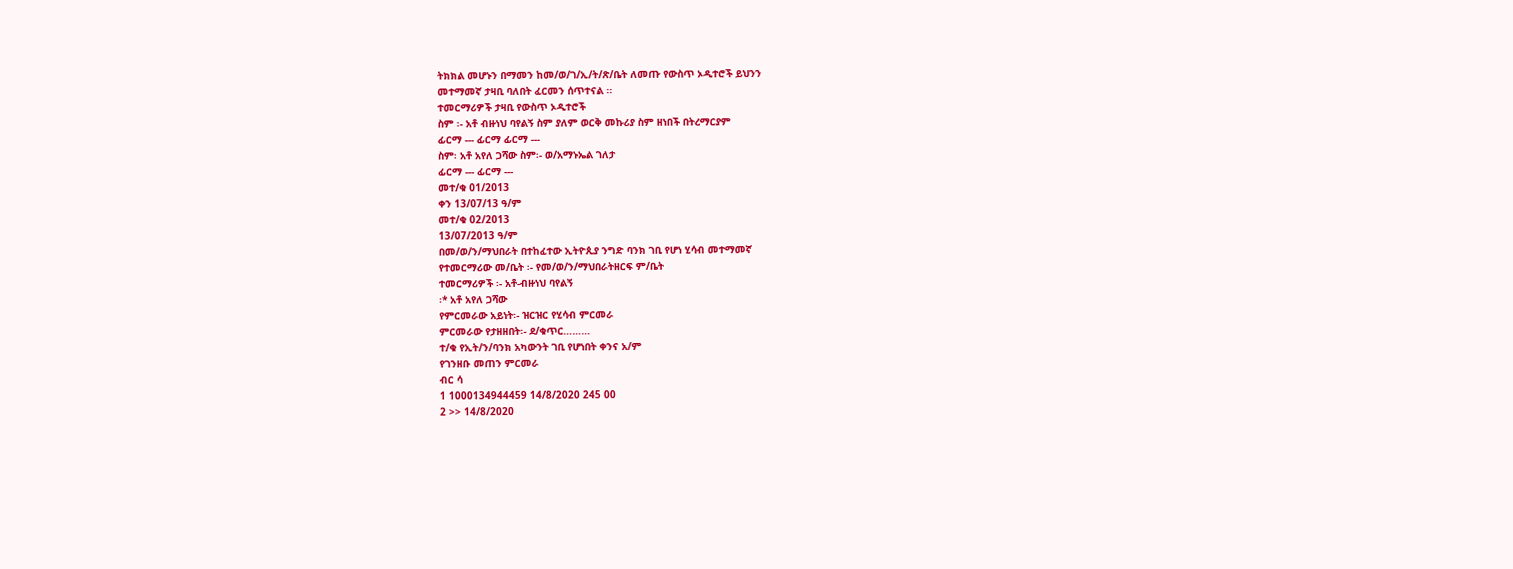ትክክል መሆኑን በማመን ከመ/ወ/ገ/ኢ/ት/ጽ/ቤት ለመጡ የውስጥ ኦዲተሮች ይህንን
መተማመኛ ታዛቢ ባለበት ፈርመን ሰጥተናል ፡፡
ተመርማሪዎች ታዛቢ የውስጥ ኦዲተሮች
ስም ፡- አቶ ብዙነህ ባየልኝ ስም ያለም ወርቅ መኩሪያ ስም ዘነበች በትረማርያም
ፊርማ --- ፊርማ ፊርማ ---
ስም፡ አቶ አየለ ጋሻው ስም፡- ወ/አማኑኤል ገለታ
ፊርማ --- ፊርማ ---
መተ/ቁ 01/2013
ቀን 13/07/13 ዓ/ም
መተ/ቁ 02/2013
13/07/2013 ዓ/ም
በመ/ወ/ን/ማህበራት በተከፈተው ኢትዮጲያ ንግድ ባንክ ገቢ የሆነ ሂሳብ መተማመኛ
የተመርማሪው መ/ቤት ፡- የመ/ወ/ን/ማህበራትዘርፍ ም/ቤት
ተመርማሪዎች ፡- አቶ-ብዙነህ ባየልኝ
፡* አቶ አየለ ጋሻው
የምርመራው አይነት፡- ዝርዝር የሂሳብ ምርመራ
ምርመራው የታዘዘበት፡- ደ/ቁጥር………
ተ/ቁ የኢት/ን/ባንክ አካውንት ገቢ የሆነበት ቀንና አ/ም
የገንዘቡ መጠን ምርመራ
ብር ሳ
1 1000134944459 14/8/2020 245 00
2 >> 14/8/2020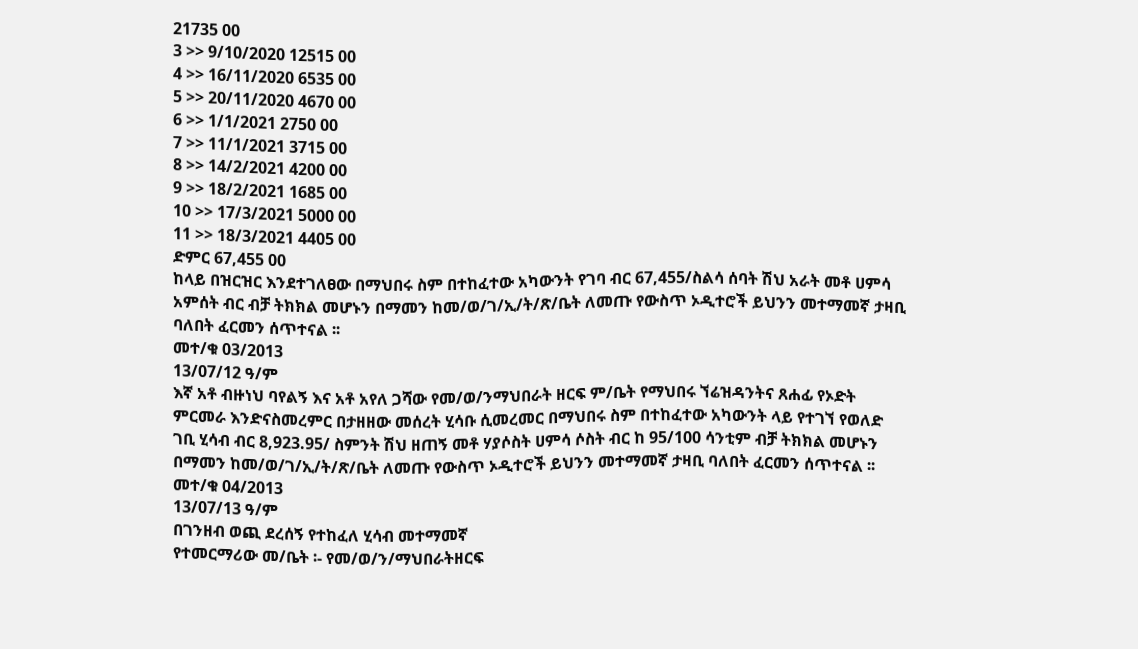21735 00
3 >> 9/10/2020 12515 00
4 >> 16/11/2020 6535 00
5 >> 20/11/2020 4670 00
6 >> 1/1/2021 2750 00
7 >> 11/1/2021 3715 00
8 >> 14/2/2021 4200 00
9 >> 18/2/2021 1685 00
10 >> 17/3/2021 5000 00
11 >> 18/3/2021 4405 00
ድምር 67,455 00
ከላይ በዝርዝር እንደተገለፀው በማህበሩ ስም በተከፈተው አካውንት የገባ ብር 67,455/ስልሳ ሰባት ሽህ አራት መቶ ሀምሳ
አምሰት ብር ብቻ ትክክል መሆኑን በማመን ከመ/ወ/ገ/ኢ/ት/ጽ/ቤት ለመጡ የውስጥ ኦዲተሮች ይህንን መተማመኛ ታዛቢ
ባለበት ፈርመን ሰጥተናል ፡፡
መተ/ቁ 03/2013
13/07/12 ዓ/ም
እኛ አቶ ብዙነህ ባየልኝ እና አቶ አየለ ጋሻው የመ/ወ/ንማህበራት ዘርፍ ም/ቤት የማህበሩ ኘሬዝዳንትና ጸሐፊ የኦድት
ምርመራ እንድናስመረምር በታዘዘው መሰረት ሂሳቡ ሲመረመር በማህበሩ ስም በተከፈተው አካውንት ላይ የተገኘ የወለድ
ገቢ ሂሳብ ብር 8,923.95/ ስምንት ሽህ ዘጠኝ መቶ ሃያሶስት ሀምሳ ሶስት ብር ከ 95/100 ሳንቲም ብቻ ትክክል መሆኑን
በማመን ከመ/ወ/ገ/ኢ/ት/ጽ/ቤት ለመጡ የውስጥ ኦዲተሮች ይህንን መተማመኛ ታዛቢ ባለበት ፈርመን ሰጥተናል ፡፡
መተ/ቁ 04/2013
13/07/13 ዓ/ም
በገንዘብ ወጪ ደረሰኝ የተከፈለ ሂሳብ መተማመኛ
የተመርማሪው መ/ቤት ፡- የመ/ወ/ን/ማህበራትዘርፍ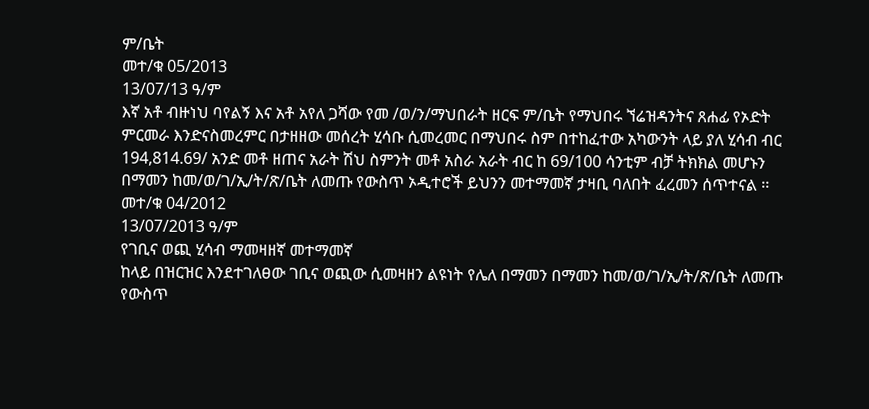ም/ቤት
መተ/ቁ 05/2013
13/07/13 ዓ/ም
እኛ አቶ ብዙነህ ባየልኝ እና አቶ አየለ ጋሻው የመ /ወ/ን/ማህበራት ዘርፍ ም/ቤት የማህበሩ ኘሬዝዳንትና ጸሐፊ የኦድት
ምርመራ እንድናስመረምር በታዘዘው መሰረት ሂሳቡ ሲመረመር በማህበሩ ስም በተከፈተው አካውንት ላይ ያለ ሂሳብ ብር
194,814.69/ አንድ መቶ ዘጠና አራት ሽህ ስምንት መቶ አስራ አራት ብር ከ 69/100 ሳንቲም ብቻ ትክክል መሆኑን
በማመን ከመ/ወ/ገ/ኢ/ት/ጽ/ቤት ለመጡ የውስጥ ኦዲተሮች ይህንን መተማመኛ ታዛቢ ባለበት ፈረመን ሰጥተናል ፡፡
መተ/ቁ 04/2012
13/07/2013 ዓ/ም
የገቢና ወጪ ሂሳብ ማመዛዘኛ መተማመኛ
ከላይ በዝርዝር እንደተገለፀው ገቢና ወጪው ሲመዛዘን ልዩነት የሌለ በማመን በማመን ከመ/ወ/ገ/ኢ/ት/ጽ/ቤት ለመጡ
የውስጥ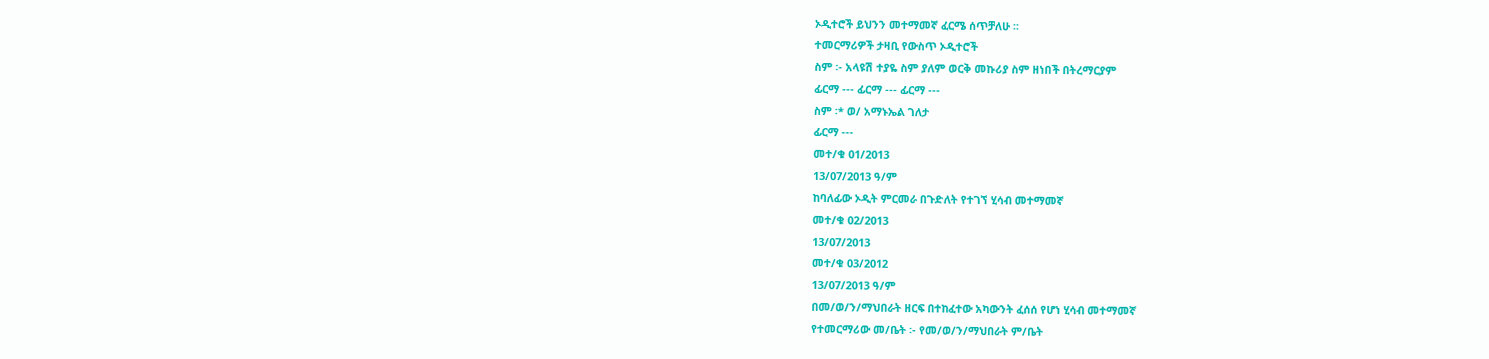ኦዲተሮች ይህንን መተማመኛ ፈርሜ ሰጥቻለሁ ፡፡
ተመርማሪዎች ታዛቢ የውስጥ ኦዲተሮች
ስም ፡- አላዩሽ ተያዬ ስም ያለም ወርቅ መኩሪያ ስም ዘነበች በትረማርያም
ፊርማ --- ፊርማ --- ፊርማ ---
ስም ፡* ወ/ አማኑኤል ገለታ
ፊርማ ---
መተ/ቁ 01/2013
13/07/2013 ዓ/ም
ከባለፊው ኦዲት ምርመራ በጉድለት የተገኘ ሂሳብ መተማመኛ
መተ/ቁ 02/2013
13/07/2013
መተ/ቁ 03/2012
13/07/2013 ዓ/ም
በመ/ወ/ን/ማህበራት ዘርፍ በተከፈተው አካውንት ፈሰሰ የሆነ ሂሳብ መተማመኛ
የተመርማሪው መ/ቤት ፡- የመ/ወ/ን/ማህበራት ም/ቤት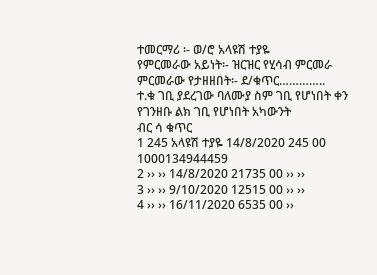ተመርማሪ ፡- ወ/ሮ አላዩሽ ተያዬ
የምርመራው አይነት፡- ዝርዝር የሂሳብ ምርመራ
ምርመራው የታዘዘበት፡- ደ/ቁጥር…………..
ተ.ቁ ገቢ ያደረገው ባለሙያ ስም ገቢ የሆነበት ቀን የገንዘቡ ልክ ገቢ የሆነበት አካውንት
ብር ሳ ቁጥር
1 245 አላዩሽ ተያዬ 14/8/2020 245 00 1000134944459
2 ›› ›› 14/8/2020 21735 00 ›› ››
3 ›› ›› 9/10/2020 12515 00 ›› ››
4 ›› ›› 16/11/2020 6535 00 ››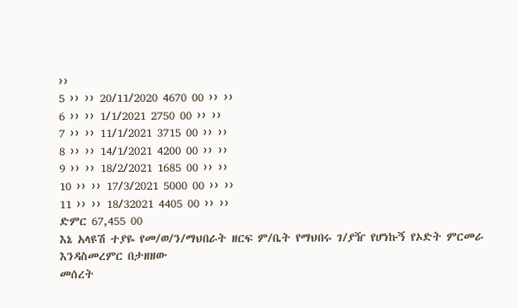››
5 ›› ›› 20/11/2020 4670 00 ›› ››
6 ›› ›› 1/1/2021 2750 00 ›› ››
7 ›› ›› 11/1/2021 3715 00 ›› ››
8 ›› ›› 14/1/2021 4200 00 ›› ››
9 ›› ›› 18/2/2021 1685 00 ›› ››
10 ›› ›› 17/3/2021 5000 00 ›› ››
11 ›› ›› 18/32021 4405 00 ›› ››
ድምር 67,455 00
እኔ አላዩሽ ተያዬ የመ/ወ/ን/ማህበራት ዘርፍ ም/ቤት የማህበሩ ገ/ያዥ የሆነኩኝ የኦድት ምርመራ እንዳስመረምር በታዘዘው
መሰረት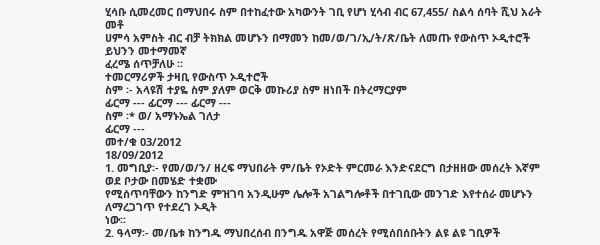ሂሳቡ ሲመረመር በማህበሩ ስም በተከፈተው አካውንት ገቢ የሆነ ሂሳብ ብር 67,455/ ስልሳ ሰባት ሺህ አራት መቶ
ሀምሳ አምስት ብር ብቻ ትክክል መሆኑን በማመን ከመ/ወ/ገ/ኢ/ት/ጽ/ቤት ለመጡ የውስጥ ኦዲተሮች ይህንን መተማመኛ
ፈረሜ ሰጥቻለሁ ፡፡
ተመርማሪዎች ታዛቢ የውስጥ ኦዲተሮች
ስም ፡- አላዩሽ ተያዬ ስም ያለም ወርቅ መኩሪያ ስም ዘነበች በትረማርያም
ፊርማ --- ፊርማ --- ፊርማ ---
ስም ፡* ወ/ አማኑኤል ገለታ
ፊርማ ---
መተ/ቁ 03/2012
18/09/2012
1. መግቢያ፡- የመ/ወ/ን/ ዘረፍ ማህበራት ም/ቤት የኦድት ምርመራ እንድናደርግ በታዘዘው መሰረት እኛም ወደ ቦታው በመሄድ ተቋሙ
የሚሰጥባቸውን ከንግድ ምዝገባ አንዲሁም ሌሎች አገልግሎቶች በተገቢው መንገድ እየተሰራ መሆኑን ለማረጋገጥ የተደረገ ኦዲት
ነው፡፡
2. ዓላማ፡- መ/ቤቱ ከንግዱ ማህበረሰብ በንግዱ አዋጅ መሰረት የሚሰበሰቡትን ልዩ ልዩ ገቢዎች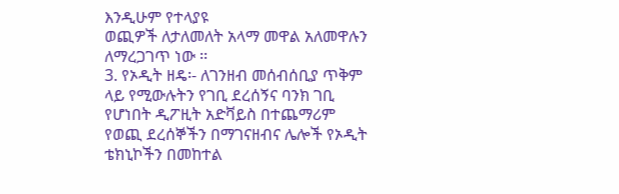እንዲሁም የተላያዩ
ወጪዎች ለታለመለት አላማ መዋል አለመዋሉን ለማረጋገጥ ነው ፡፡
3. የኦዲት ዘዴ፡- ለገንዘብ መሰብሰቢያ ጥቅም ላይ የሚውሉትን የገቢ ደረሰኝና ባንክ ገቢ የሆነበት ዲፖዚት አድቫይስ በተጨማሪም
የወጪ ደረሰኞችን በማገናዘብና ሌሎች የኦዲት ቴክኒኮችን በመከተል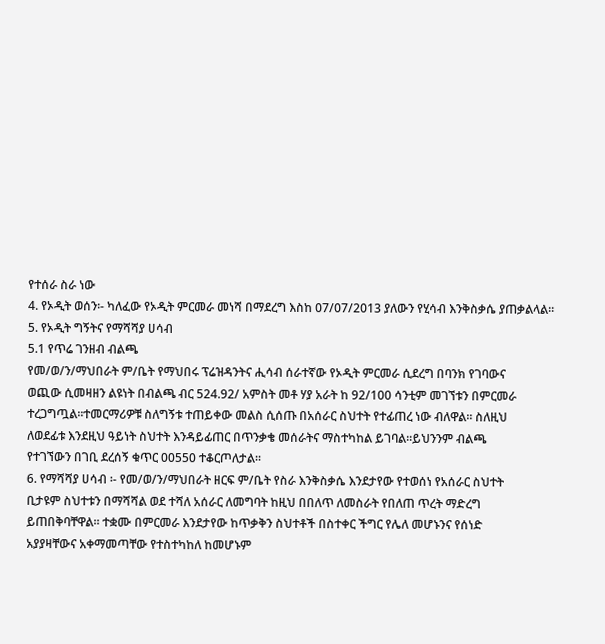የተሰራ ስራ ነው
4. የኦዲት ወሰን፡- ካለፈው የኦዲት ምርመራ መነሻ በማደረግ እስከ 07/07/2013 ያለውን የሂሳብ እንቅስቃሴ ያጠቃልላል፡፡
5. የኦዲት ግኝትና የማሻሻያ ሀሳብ
5.1 የጥሬ ገንዘብ ብልጫ
የመ/ወ/ን/ማህበራት ም/ቤት የማህበሩ ፕሬዝዳንትና ሒሳብ ሰራተኛው የኦዲት ምርመራ ሲደረግ በባንክ የገባውና
ወጪው ሲመዛዘን ልዩነት በብልጫ ብር 524.92/ አምስት መቶ ሃያ አራት ከ 92/100 ሳንቲም መገኘቱን በምርመራ
ተረጋግጧል፡፡ተመርማሪዎቹ ስለግኝቱ ተጠይቀው መልስ ሲሰጡ በአሰራር ስህተት የተፊጠረ ነው ብለዋል፡፡ ስለዚህ
ለወደፊቱ እንደዚህ ዓይነት ስህተት እንዳይፊጠር በጥንቃቄ መሰራትና ማስተካከል ይገባል፡፡ይህንንም ብልጫ
የተገኘውን በገቢ ደረሰኝ ቁጥር 00550 ተቆርጦለታል፡፡
6. የማሻሻያ ሀሳብ ፡- የመ/ወ/ን/ማህበራት ዘርፍ ም/ቤት የስራ እንቅስቃሴ እንደታየው የተወሰነ የአሰራር ስህተት
ቢታዩም ስህተቱን በማሻሻል ወደ ተሻለ አሰራር ለመግባት ከዚህ በበለጥ ለመስራት የበለጠ ጥረት ማድረግ
ይጠበቅባቸዋል፡፡ ተቋሙ በምርመራ እንደታየው ከጥቃቅን ስህተቶች በስተቀር ችግር የሌለ መሆኑንና የሰነድ
አያያዛቸውና አቀማመጣቸው የተስተካከለ ከመሆኑም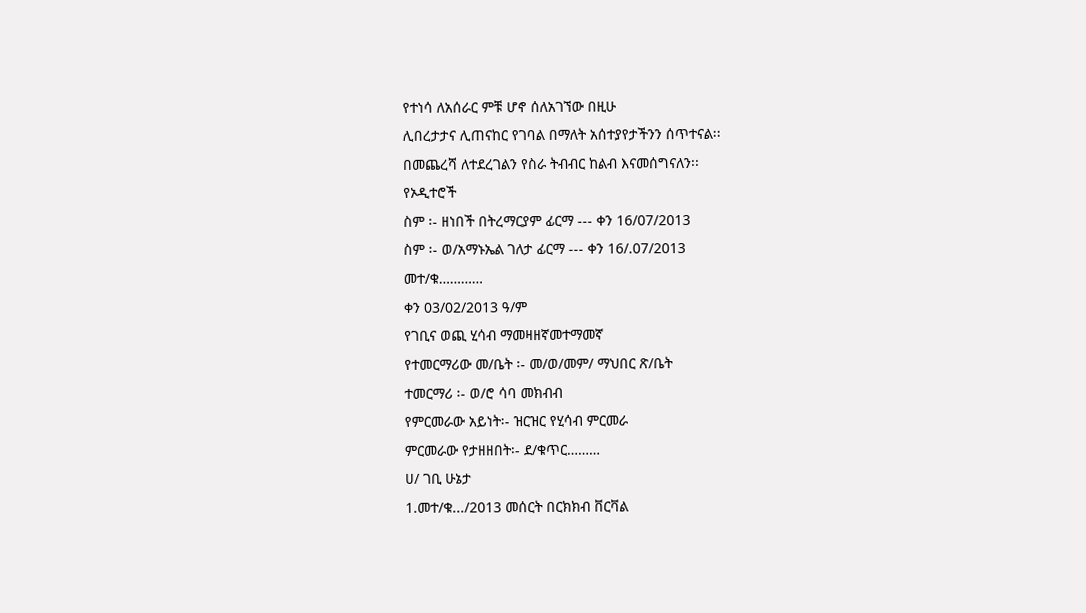የተነሳ ለአሰራር ምቹ ሆኖ ሰለአገኘው በዚሁ
ሊበረታታና ሊጠናከር የገባል በማለት አሰተያየታችንን ሰጥተናል፡፡
በመጨረሻ ለተደረገልን የስራ ትብብር ከልብ እናመሰግናለን፡፡
የኦዲተሮች
ስም ፡- ዘነበች በትረማርያም ፊርማ --- ቀን 16/07/2013
ስም ፡- ወ/አማኑኤል ገለታ ፊርማ --- ቀን 16/.07/2013
መተ/ቁ…………
ቀን 03/02/2013 ዓ/ም
የገቢና ወጪ ሂሳብ ማመዛዘኛመተማመኛ
የተመርማሪው መ/ቤት ፡- መ/ወ/መም/ ማህበር ጽ/ቤት
ተመርማሪ ፡- ወ/ሮ ሳባ መክብብ
የምርመራው አይነት፡- ዝርዝር የሂሳብ ምርመራ
ምርመራው የታዘዘበት፡- ደ/ቁጥር………
ሀ/ ገቢ ሁኔታ
1.መተ/ቁ.../2013 መሰርት በርክክብ ቨርቫል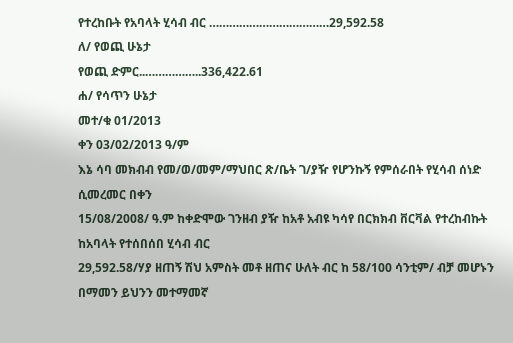የተረከቡት የአባላት ሂሳብ ብር ………………………………29,592.58
ለ/ የወጪ ሁኔታ
የወጪ ድምር..……………..336,422.61
ሐ/ የሳጥን ሁኔታ
መተ/ቁ 01/2013
ቀን 03/02/2013 ዓ/ም
እኔ ሳባ መክብብ የመ/ወ/መም/ማህበር ጽ/ቤት ገ/ያዥ የሆንኩኝ የምሰራበት የሂሳብ ሰነድ ሲመረመር በቀን
15/08/2008/ ዓ.ም ከቀድሞው ገንዘብ ያዥ ከአቶ አብዩ ካሳየ በርክክብ ቨርቫል የተረከብኩት ከአባላት የተሰበሰበ ሂሳብ ብር
29,592.58/ሃያ ዘጠኝ ሽህ አምስት መቶ ዘጠና ሁለት ብር ከ 58/100 ሳንቲም/ ብቻ መሆኑን በማመን ይህንን መተማመኛ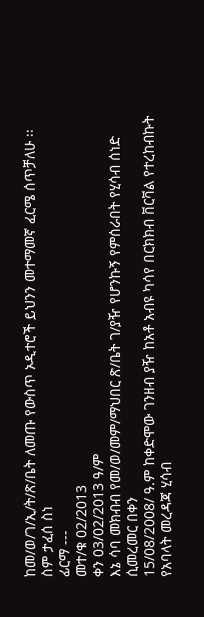ከመ/ወ/ገ/ኢ/ት/ጽ/ቤት ለመጡ የውስጥ ኦዲተሮች ይህንን መተማመኛ ፈርሜ ሰጥቻለሁ ፡፡
ስም ታፈሰ ስነ
ፊርማ ---
መተ/ቁ 02/2013
ቀን 03/02/2013 ዓ/ም
እኔ ሳባ መክብብ የመ/ወ/መም/ማህበር ጽ/ቤት ገ/ያዥ የሆንኩኝ የምሰራበት የሂሳብ ሰነድ ሲመረመር በቀን
15/08/2008/ ዓ.ም ከቀድሞው ገንዘብ ያዥ ከአቶ አብዩ ካሳየ በርክክብ ቨርቫል የተረከብኩት የአባላት መረዳጃ ሂሳብ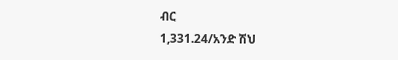ብር
1,331.24/አንድ ሽህ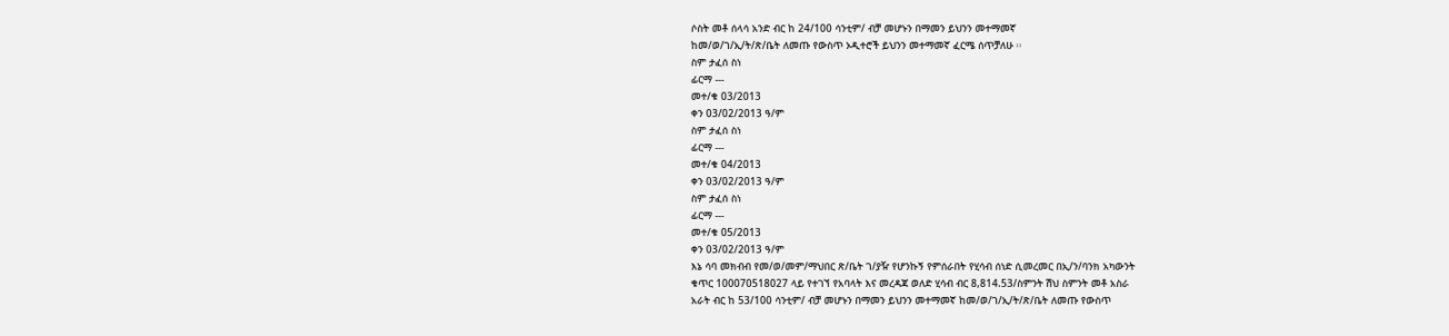ሶስት መቶ ሰላሳ አንድ ብር ከ 24/100 ሳንቲም/ ብቻ መሆኑን በማመን ይህንን መተማመኛ
ከመ/ወ/ገ/ኢ/ት/ጽ/ቤት ለመጡ የውስጥ ኦዲተሮች ይህንን መተማመኛ ፈርሜ ሰጥቻለሁ ፡፡
ስም ታፈሰ ስነ
ፊርማ ---
መተ/ቁ 03/2013
ቀን 03/02/2013 ዓ/ም
ስም ታፈሰ ስነ
ፊርማ ---
መተ/ቁ 04/2013
ቀን 03/02/2013 ዓ/ም
ስም ታፈሰ ስነ
ፊርማ ---
መተ/ቁ 05/2013
ቀን 03/02/2013 ዓ/ም
እኔ ሳባ መክብብ የመ/ወ/መም/ማህበር ጽ/ቤት ገ/ያዥ የሆንኩኝ የምሰራበት የሂሳብ ሰነድ ሲመረመር በኢ/ን/ባንክ አካውንት
ቁጥር 100070518027 ላይ የተገኘ የአባላት እና መረዳጃ ወለድ ሂሳብ ብር 8,814.53/ስምንት ሽህ ስምንት መቶ አስራ
አራት ብር ከ 53/100 ሳንቲም/ ብቻ መሆኑን በማመን ይህንን መተማመኛ ከመ/ወ/ገ/ኢ/ት/ጽ/ቤት ለመጡ የውስጥ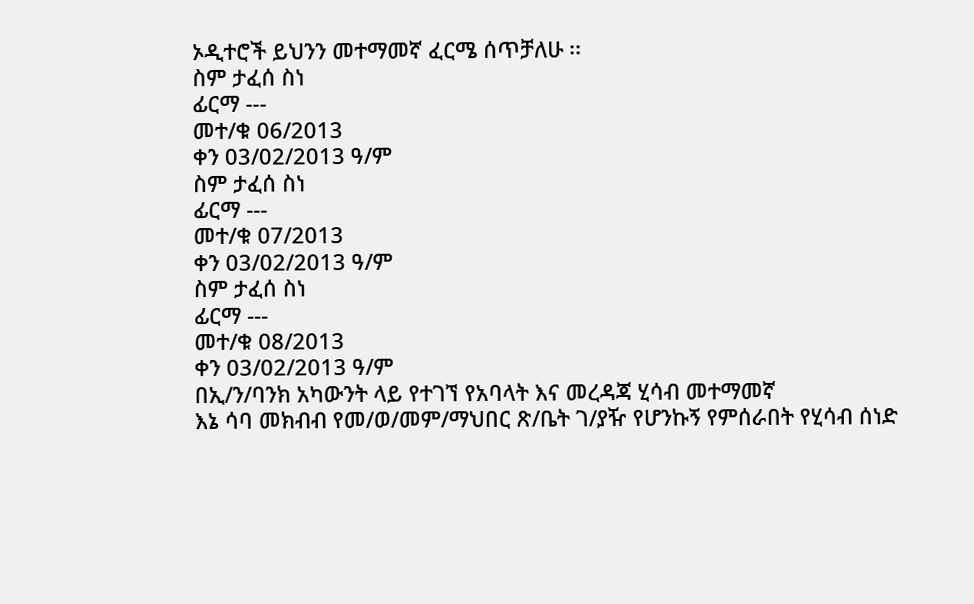ኦዲተሮች ይህንን መተማመኛ ፈርሜ ሰጥቻለሁ ፡፡
ስም ታፈሰ ስነ
ፊርማ ---
መተ/ቁ 06/2013
ቀን 03/02/2013 ዓ/ም
ስም ታፈሰ ስነ
ፊርማ ---
መተ/ቁ 07/2013
ቀን 03/02/2013 ዓ/ም
ስም ታፈሰ ስነ
ፊርማ ---
መተ/ቁ 08/2013
ቀን 03/02/2013 ዓ/ም
በኢ/ን/ባንክ አካውንት ላይ የተገኘ የአባላት እና መረዳጃ ሂሳብ መተማመኛ
እኔ ሳባ መክብብ የመ/ወ/መም/ማህበር ጽ/ቤት ገ/ያዥ የሆንኩኝ የምሰራበት የሂሳብ ሰነድ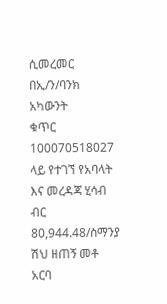ሲመረመር በኢ/ን/ባንክ አካውንት
ቁጥር 100070518027 ላይ የተገኘ የአባላት እና መረዳጃ ሂሳብ ብር 80,944.48/ስማንያ ሽህ ዘጠኝ መቶ አርባ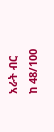አራት ብር
ከ 48/100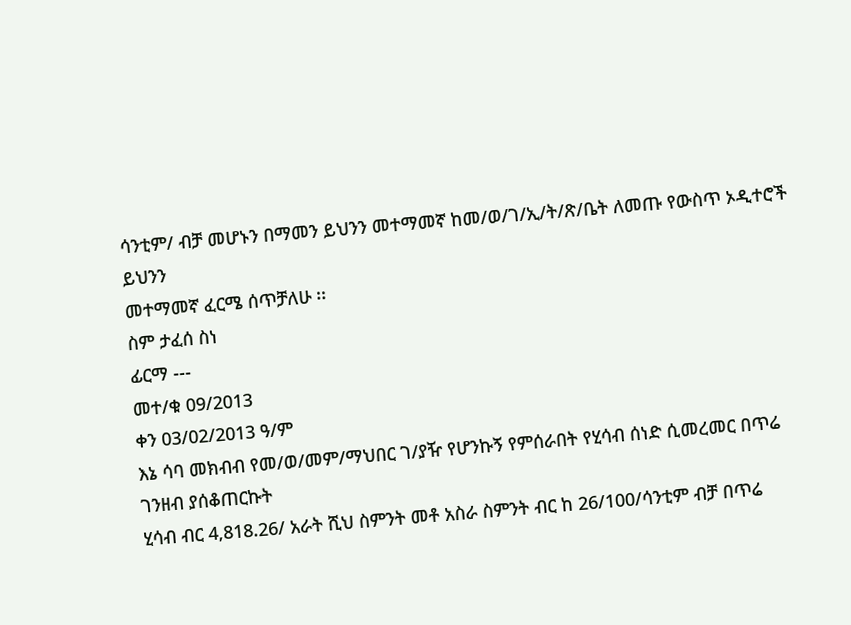ሳንቲም/ ብቻ መሆኑን በማመን ይህንን መተማመኛ ከመ/ወ/ገ/ኢ/ት/ጽ/ቤት ለመጡ የውስጥ ኦዲተሮች ይህንን
መተማመኛ ፈርሜ ሰጥቻለሁ ፡፡
ስም ታፈሰ ስነ
ፊርማ ---
መተ/ቁ 09/2013
ቀን 03/02/2013 ዓ/ም
እኔ ሳባ መክብብ የመ/ወ/መም/ማህበር ገ/ያዥ የሆንኩኝ የምሰራበት የሂሳብ ሰነድ ሲመረመር በጥሬ ገንዘብ ያሰቆጠርኩት
ሂሳብ ብር 4,818.26/ አራት ሺህ ስምንት መቶ አስራ ስምንት ብር ከ 26/100/ሳንቲም ብቻ በጥሬ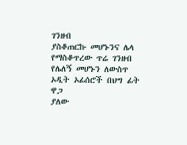ገንዘብ
ያስቆጠርኩ መሆኑንና ሌላ የማስቆጥረው ጥሬ ገንዘብ የሌለኝ መሆኑን ለውስጥ ኦዲት ኦፊሰሮች በህግ ፊት ዋጋ
ያለው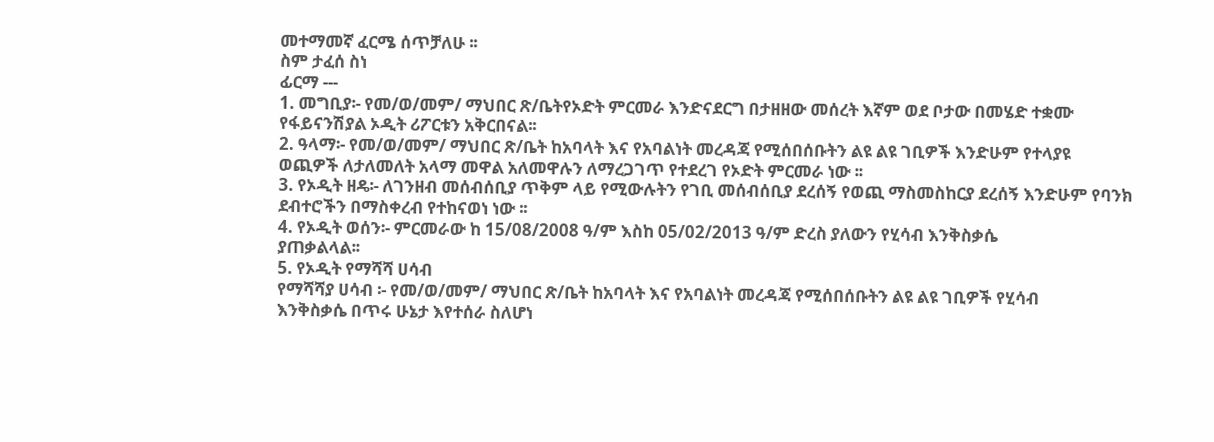መተማመኛ ፈርሜ ሰጥቻለሁ ፡፡
ስም ታፈሰ ስነ
ፊርማ ---
1. መግቢያ፡- የመ/ወ/መም/ ማህበር ጽ/ቤትየኦድት ምርመራ እንድናደርግ በታዘዘው መሰረት እኛም ወደ ቦታው በመሄድ ተቋሙ
የፋይናንሽያል ኦዲት ሪፖርቱን አቅርበናል፡፡
2. ዓላማ፡- የመ/ወ/መም/ ማህበር ጽ/ቤት ከአባላት እና የአባልነት መረዳጃ የሚሰበሰቡትን ልዩ ልዩ ገቢዎች እንድሁም የተላያዩ
ወጪዎች ለታለመለት አላማ መዋል አለመዋሉን ለማረጋገጥ የተደረገ የኦድት ምርመራ ነው ፡፡
3. የኦዲት ዘዴ፡- ለገንዘብ መሰብሰቢያ ጥቅም ላይ የሚውሉትን የገቢ መሰብሰቢያ ደረሰኝ የወጪ ማስመስከርያ ደረሰኝ እንድሁም የባንክ
ደብተሮችን በማስቀረብ የተከናወነ ነው ፡፡
4. የኦዲት ወሰን፡- ምርመራው ከ 15/08/2008 ዓ/ም እስከ 05/02/2013 ዓ/ም ድረስ ያለውን የሂሳብ እንቅስቃሴ
ያጠቃልላል፡፡
5. የኦዲት የማሻሻ ሀሳብ
የማሻሻያ ሀሳብ ፡- የመ/ወ/መም/ ማህበር ጽ/ቤት ከአባላት እና የአባልነት መረዳጃ የሚሰበሰቡትን ልዩ ልዩ ገቢዎች የሂሳብ
እንቅስቃሴ በጥሩ ሁኔታ እየተሰራ ስለሆነ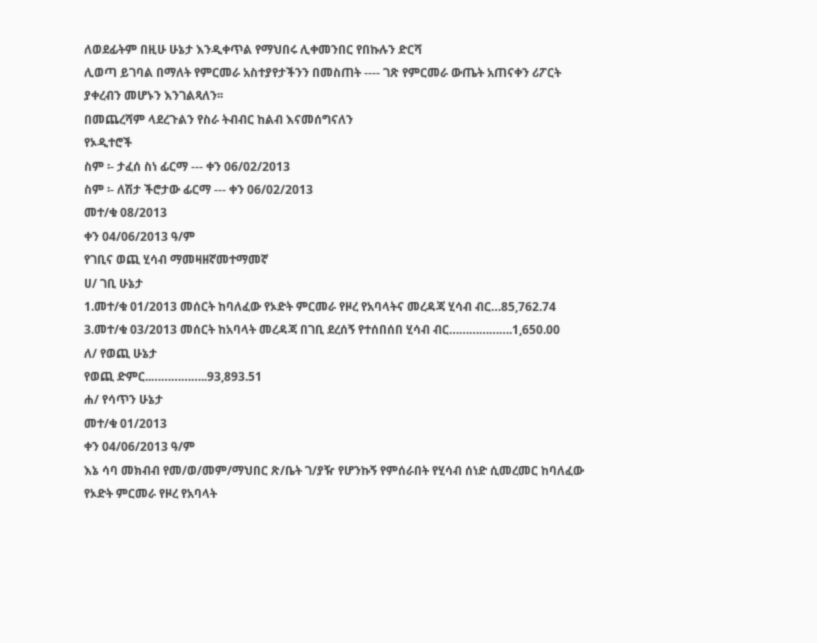ለወደፊትም በዚሁ ሁኔታ እንዲቀጥል የማህበሩ ሊቀመንበር የበኩሉን ድርሻ
ሊወጣ ይገባል በማለት የምርመራ አስተያየታችንን በመስጠት ---- ገጽ የምርመራ ውጤት አጠናቀን ሪፖርት
ያቀረብን መሆኑን እንገልጻለን፡፡
በመጨረሻም ላደረጉልን የስራ ትብብር ከልብ እናመሰግናለን
የኦዲተሮች
ስም ፡- ታፈሰ ስነ ፊርማ --- ቀን 06/02/2013
ስም ፡- ለሽታ ችሮታው ፊርማ --- ቀን 06/02/2013
መተ/ቁ 08/2013
ቀን 04/06/2013 ዓ/ም
የገቢና ወጪ ሂሳብ ማመዛዘኛመተማመኛ
ሀ/ ገቢ ሁኔታ
1.መተ/ቁ 01/2013 መሰርት ከባለፈው የኦድት ምርመራ የዞረ የአባላትና መረዳጃ ሂሳብ ብር…85,762.74
3.መተ/ቁ 03/2013 መሰርት ከአባላት መረዳጃ በገቢ ደረሰኝ የተሰበሰበ ሂሳብ ብር……………….1,650.00
ለ/ የወጪ ሁኔታ
የወጪ ድምር..……………..93,893.51
ሐ/ የሳጥን ሁኔታ
መተ/ቁ 01/2013
ቀን 04/06/2013 ዓ/ም
እኔ ሳባ መክብብ የመ/ወ/መም/ማህበር ጽ/ቤት ገ/ያዥ የሆንኩኝ የምሰራበት የሂሳብ ሰነድ ሲመረመር ከባለፈው
የኦድት ምርመራ የዞረ የአባላት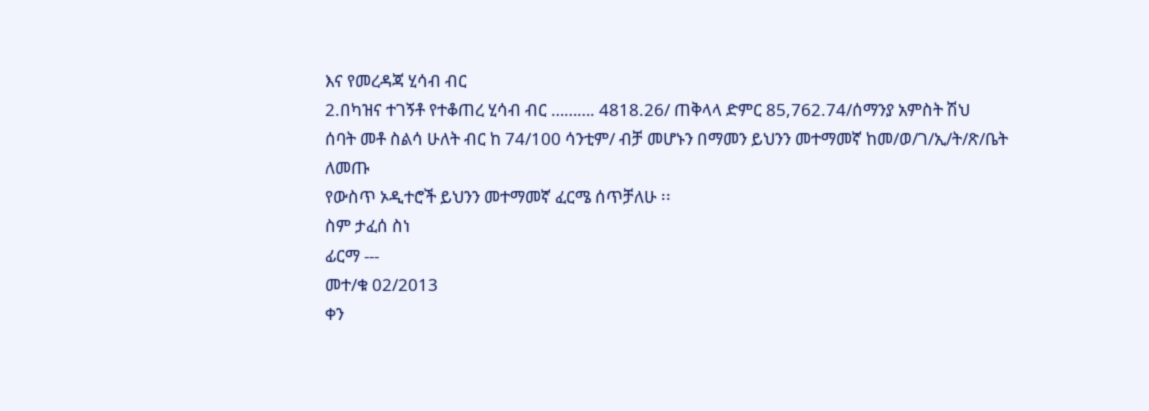እና የመረዳጃ ሂሳብ ብር
2.በካዝና ተገኝቶ የተቆጠረ ሂሳብ ብር ………. 4818.26/ ጠቅላላ ድምር 85,762.74/ሰማንያ አምስት ሽህ
ሰባት መቶ ስልሳ ሁለት ብር ከ 74/100 ሳንቲም/ ብቻ መሆኑን በማመን ይህንን መተማመኛ ከመ/ወ/ገ/ኢ/ት/ጽ/ቤት ለመጡ
የውስጥ ኦዲተሮች ይህንን መተማመኛ ፈርሜ ሰጥቻለሁ ፡፡
ስም ታፈሰ ስነ
ፊርማ ---
መተ/ቁ 02/2013
ቀን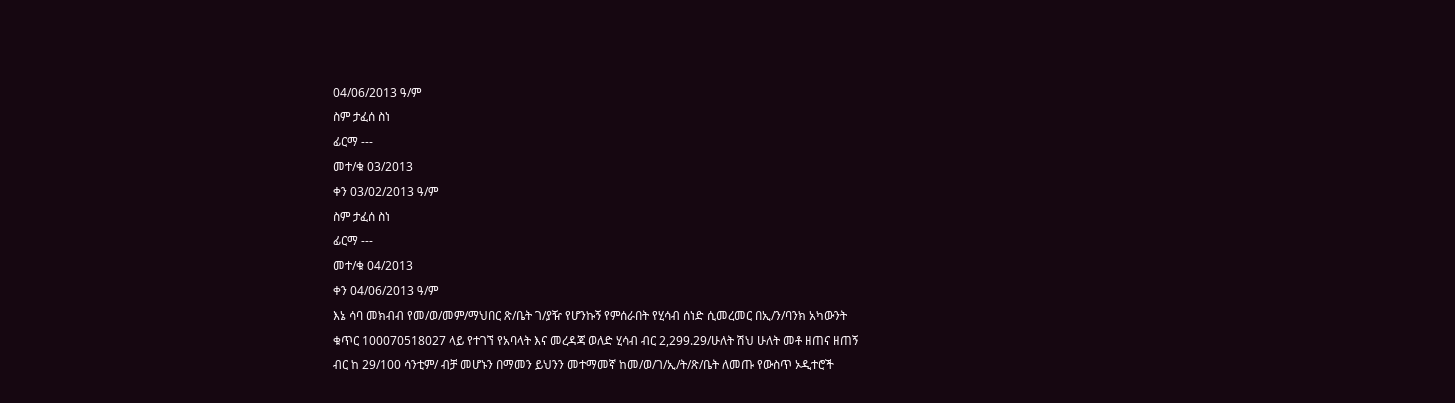04/06/2013 ዓ/ም
ስም ታፈሰ ስነ
ፊርማ ---
መተ/ቁ 03/2013
ቀን 03/02/2013 ዓ/ም
ስም ታፈሰ ስነ
ፊርማ ---
መተ/ቁ 04/2013
ቀን 04/06/2013 ዓ/ም
እኔ ሳባ መክብብ የመ/ወ/መም/ማህበር ጽ/ቤት ገ/ያዥ የሆንኩኝ የምሰራበት የሂሳብ ሰነድ ሲመረመር በኢ/ን/ባንክ አካውንት
ቁጥር 100070518027 ላይ የተገኘ የአባላት እና መረዳጃ ወለድ ሂሳብ ብር 2,299.29/ሁለት ሽህ ሁለት መቶ ዘጠና ዘጠኝ
ብር ከ 29/100 ሳንቲም/ ብቻ መሆኑን በማመን ይህንን መተማመኛ ከመ/ወ/ገ/ኢ/ት/ጽ/ቤት ለመጡ የውስጥ ኦዲተሮች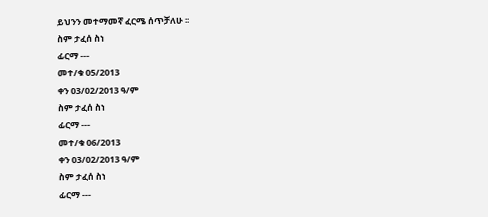ይህንን መተማመኛ ፈርሜ ሰጥቻለሁ ፡፡
ስም ታፈሰ ስነ
ፊርማ ---
መተ/ቁ 05/2013
ቀን 03/02/2013 ዓ/ም
ስም ታፈሰ ስነ
ፊርማ ---
መተ/ቁ 06/2013
ቀን 03/02/2013 ዓ/ም
ስም ታፈሰ ስነ
ፊርማ ---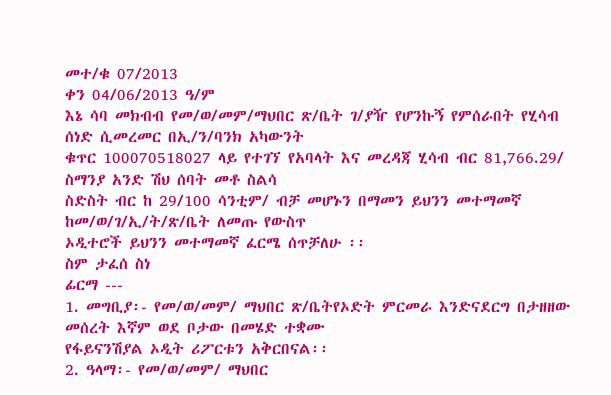መተ/ቁ 07/2013
ቀን 04/06/2013 ዓ/ም
እኔ ሳባ መክብብ የመ/ወ/መም/ማህበር ጽ/ቤት ገ/ያዥ የሆንኩኝ የምሰራበት የሂሳብ ሰነድ ሲመረመር በኢ/ን/ባንክ አካውንት
ቁጥር 100070518027 ላይ የተገኘ የአባላት እና መረዳጃ ሂሳብ ብር 81,766.29/ ስማንያ አንድ ሽህ ሰባት መቶ ስልሳ
ስድስት ብር ከ 29/100 ሳንቲም/ ብቻ መሆኑን በማመን ይህንን መተማመኛ ከመ/ወ/ገ/ኢ/ት/ጽ/ቤት ለመጡ የውስጥ
ኦዲተሮች ይህንን መተማመኛ ፈርሜ ሰጥቻለሁ ፡፡
ስም ታፈሰ ስነ
ፊርማ ---
1. መግቢያ፡- የመ/ወ/መም/ ማህበር ጽ/ቤትየኦድት ምርመራ እንድናደርግ በታዘዘው መሰረት እኛም ወደ ቦታው በመሄድ ተቋሙ
የፋይናንሽያል ኦዲት ሪፖርቱን አቅርበናል፡፡
2. ዓላማ፡- የመ/ወ/መም/ ማህበር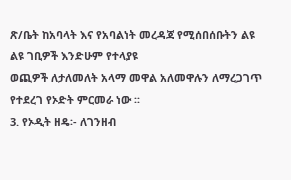ጽ/ቤት ከአባላት እና የአባልነት መረዳጃ የሚሰበሰቡትን ልዩ ልዩ ገቢዎች እንድሁም የተላያዩ
ወጪዎች ለታለመለት አላማ መዋል አለመዋሉን ለማረጋገጥ የተደረገ የኦድት ምርመራ ነው ፡፡
3. የኦዲት ዘዴ፡- ለገንዘብ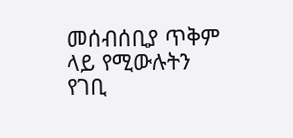መሰብሰቢያ ጥቅም ላይ የሚውሉትን የገቢ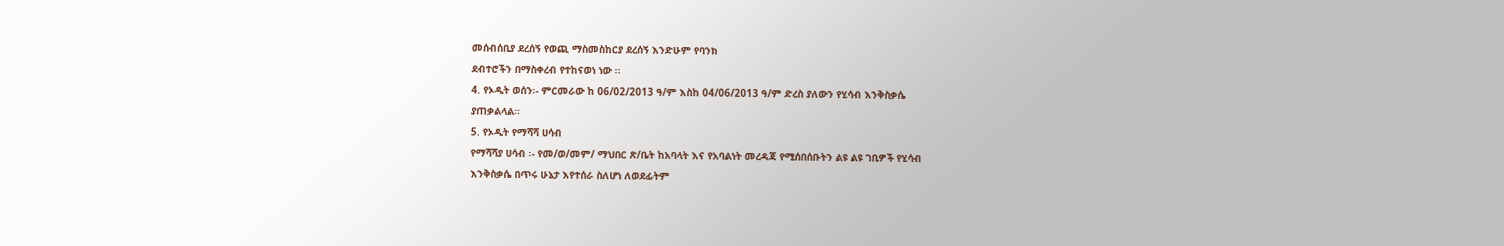መሰብሰቢያ ደረሰኝ የወጪ ማስመስከርያ ደረሰኝ እንድሁም የባንክ
ደብተሮችን በማስቀረብ የተከናወነ ነው ፡፡
4. የኦዲት ወሰን፡- ምርመራው ከ 06/02/2013 ዓ/ም እስከ 04/06/2013 ዓ/ም ድረስ ያለውን የሂሳብ እንቅስቃሴ
ያጠቃልላል፡፡
5. የኦዲት የማሻሻ ሀሳብ
የማሻሻያ ሀሳብ ፡- የመ/ወ/መም/ ማህበር ጽ/ቤት ከአባላት እና የአባልነት መረዳጃ የሚሰበሰቡትን ልዩ ልዩ ገቢዎች የሂሳብ
እንቅስቃሴ በጥሩ ሁኔታ እየተሰራ ስለሆነ ለወደፊትም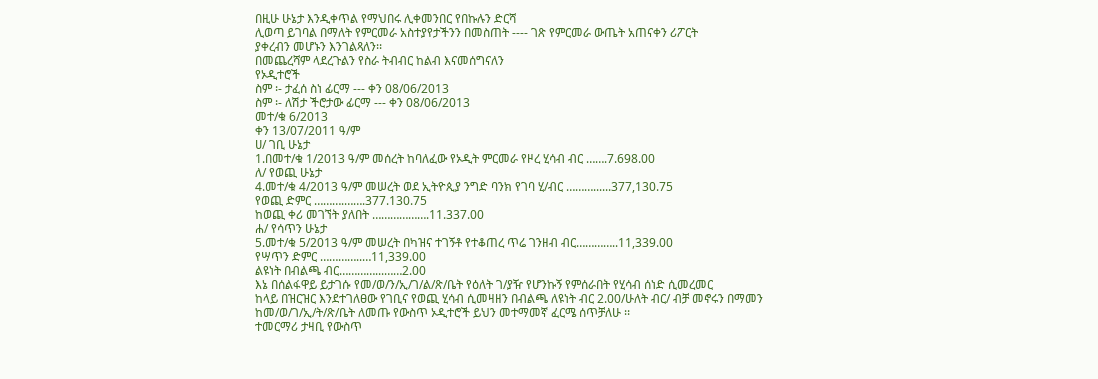በዚሁ ሁኔታ እንዲቀጥል የማህበሩ ሊቀመንበር የበኩሉን ድርሻ
ሊወጣ ይገባል በማለት የምርመራ አስተያየታችንን በመስጠት ---- ገጽ የምርመራ ውጤት አጠናቀን ሪፖርት
ያቀረብን መሆኑን እንገልጻለን፡፡
በመጨረሻም ላደረጉልን የስራ ትብብር ከልብ እናመሰግናለን
የኦዲተሮች
ስም ፡- ታፈሰ ስነ ፊርማ --- ቀን 08/06/2013
ስም ፡- ለሽታ ችሮታው ፊርማ --- ቀን 08/06/2013
መተ/ቁ 6/2013
ቀን 13/07/2011 ዓ/ም
ሀ/ ገቢ ሁኔታ
1.በመተ/ቁ 1/2013 ዓ/ም መሰረት ከባለፈው የኦዲት ምርመራ የዞረ ሂሳብ ብር …….7.698.00
ለ/ የወጪ ሁኔታ
4.መተ/ቁ 4/2013 ዓ/ም መሠረት ወደ ኢትዮጲያ ንግድ ባንክ የገባ ሂ/ብር ………......377,130.75
የወጪ ድምር ……….…….377.130.75
ከወጪ ቀሪ መገኘት ያለበት ……………….11.337.00
ሐ/ የሳጥን ሁኔታ
5.መተ/ቁ 5/2013 ዓ/ም መሠረት በካዝና ተገኝቶ የተቆጠረ ጥሬ ገንዘብ ብር…………..11,339.00
የሣጥን ድምር …………..…11,339.00
ልዩነት በብልጫ ብር…………...……2.00
እኔ በሰልፋዋይ ይታገሱ የመ/ወ/ን/ኢ/ገ/ል/ጽ/ቤት የዕለት ገ/ያዥ የሆንኩኝ የምሰራበት የሂሳብ ሰነድ ሲመረመር
ከላይ በዝርዝር እንደተገለፀው የገቢና የወጪ ሂሳብ ሲመዛዘን በብልጫ ለዩነት ብር 2.00/ሁለት ብር/ ብቻ መኖሩን በማመን
ከመ/ወ/ገ/ኢ/ት/ጽ/ቤት ለመጡ የውስጥ ኦዲተሮች ይህን መተማመኛ ፈርሜ ሰጥቻለሁ ፡፡
ተመርማሪ ታዛቢ የውስጥ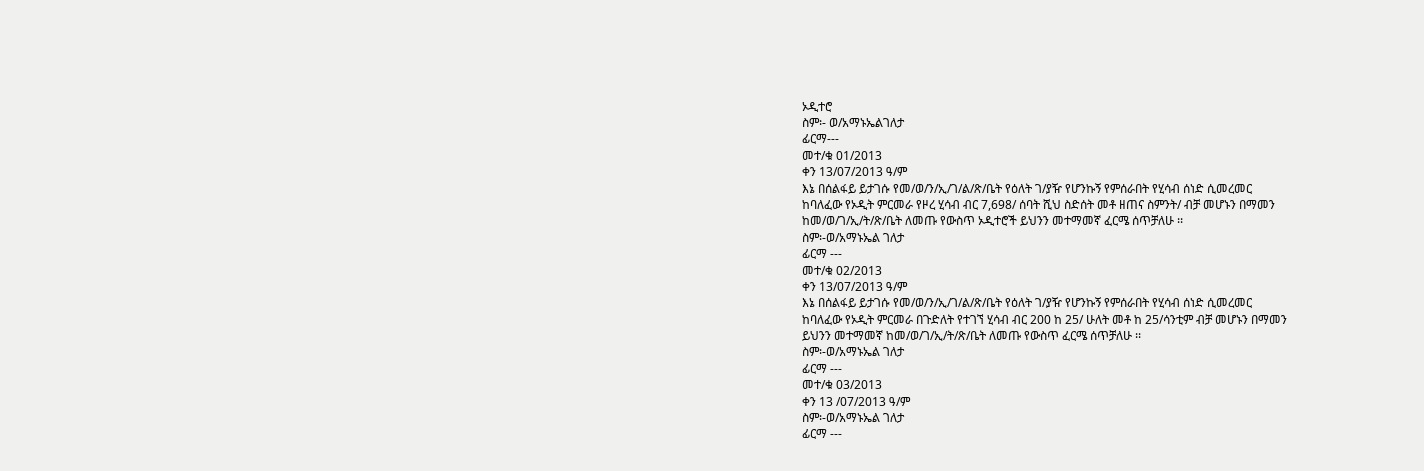ኦዲተሮ
ስም፡- ወ/አማኑኤልገለታ
ፊርማ---
መተ/ቁ 01/2013
ቀን 13/07/2013 ዓ/ም
እኔ በሰልፋይ ይታገሱ የመ/ወ/ን/ኢ/ገ/ል/ጽ/ቤት የዕለት ገ/ያዥ የሆንኩኝ የምሰራበት የሂሳብ ሰነድ ሲመረመር
ከባለፈው የኦዲት ምርመራ የዞረ ሂሳብ ብር 7,698/ ሰባት ሺህ ስድሰት መቶ ዘጠና ስምንት/ ብቻ መሆኑን በማመን
ከመ/ወ/ገ/ኢ/ት/ጽ/ቤት ለመጡ የውስጥ ኦዲተሮች ይህንን መተማመኛ ፈርሜ ሰጥቻለሁ ፡፡
ስም፡-ወ/አማኑኤል ገለታ
ፊርማ ---
መተ/ቁ 02/2013
ቀን 13/07/2013 ዓ/ም
እኔ በሰልፋይ ይታገሱ የመ/ወ/ን/ኢ/ገ/ል/ጽ/ቤት የዕለት ገ/ያዥ የሆንኩኝ የምሰራበት የሂሳብ ሰነድ ሲመረመር
ከባለፈው የኦዲት ምርመራ በጉድለት የተገኘ ሂሳብ ብር 200 ከ 25/ ሁለት መቶ ከ 25/ሳንቲም ብቻ መሆኑን በማመን
ይህንን መተማመኛ ከመ/ወ/ገ/ኢ/ት/ጽ/ቤት ለመጡ የውስጥ ፈርሜ ሰጥቻለሁ ፡፡
ስም፡-ወ/አማኑኤል ገለታ
ፊርማ ---
መተ/ቁ 03/2013
ቀን 13 /07/2013 ዓ/ም
ስም፡-ወ/አማኑኤል ገለታ
ፊርማ ---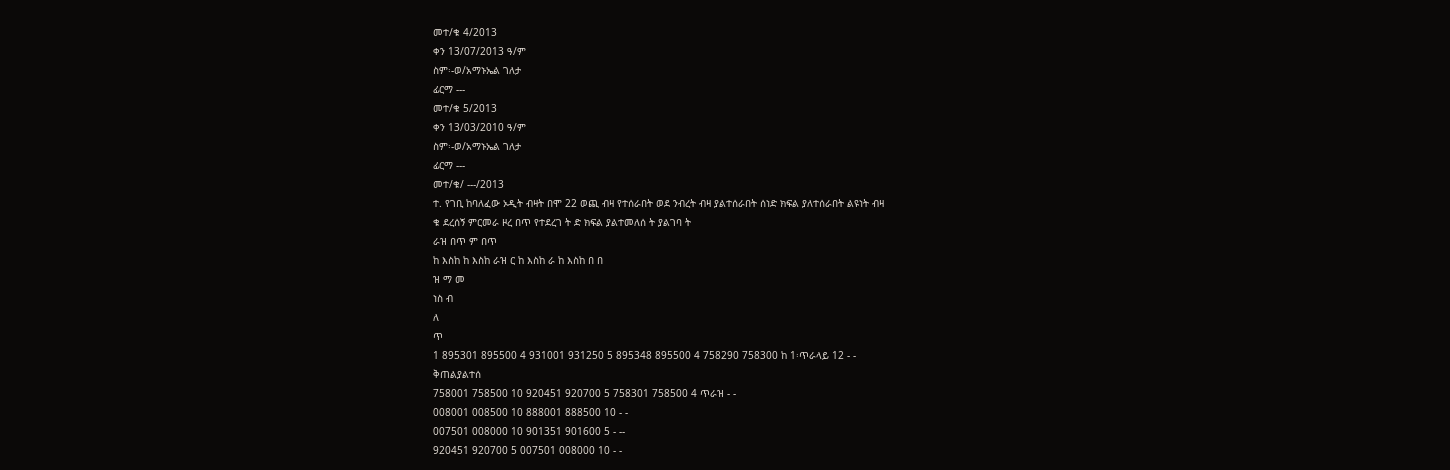መተ/ቁ 4/2013
ቀን 13/07/2013 ዓ/ም
ስም፡-ወ/አማኑኤል ገለታ
ፊርማ ---
መተ/ቁ 5/2013
ቀን 13/03/2010 ዓ/ም
ስም፡-ወ/አማኑኤል ገለታ
ፊርማ ---
መተ/ቁ/ ---/2013
ተ. የገቢ ከባለፈው ኦዲት ብዛት በሞ 22 ወጪ ብዛ የተሰራበት ወደ ንብረት ብዛ ያልተሰራበት ሰነድ ክፍል ያለተሰራበት ልዩነት ብዛ
ቁ ደረሰኝ ምርመራ ዞረ በጥ የተደረገ ት ድ ክፍል ያልተመለሰ ት ያልገባ ት
ራዝ በጥ ም በጥ
ከ እስከ ከ እስከ ራዝ ር ከ እስከ ራ ከ እስከ በ በ
ዝ ማ መ
ነስ ብ
ለ
ጥ
1 895301 895500 4 931001 931250 5 895348 895500 4 758290 758300 ከ 1፡ጥራላይ 12 - -
ቅጠልያልተሰ
758001 758500 10 920451 920700 5 758301 758500 4 ጥራዝ - -
008001 008500 10 888001 888500 10 - -
007501 008000 10 901351 901600 5 - --
920451 920700 5 007501 008000 10 - -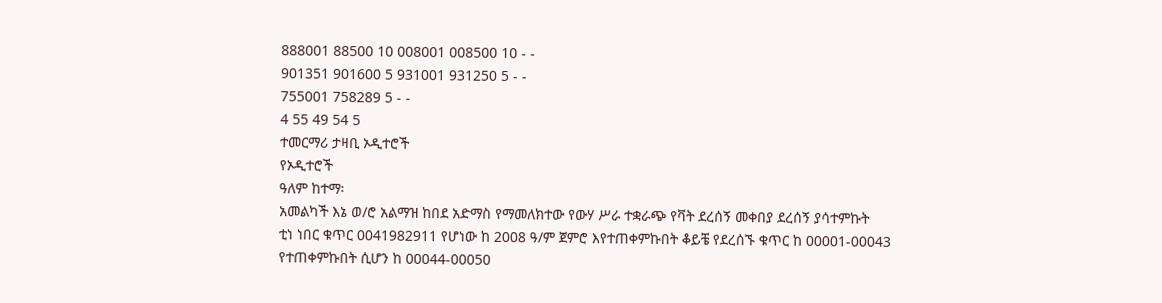888001 88500 10 008001 008500 10 - -
901351 901600 5 931001 931250 5 - -
755001 758289 5 - -
4 55 49 54 5
ተመርማሪ ታዛቢ ኦዲተሮች
የኦዲተሮች
ዓለም ከተማ፡
አመልካች እኔ ወ/ሮ አልማዝ ከበደ አድማስ የማመለክተው የውሃ ሥራ ተቋራጭ የቫት ደረሰኝ መቀበያ ደረሰኝ ያሳተምኩት
ቲነ ነበር ቁጥር 0041982911 የሆነው ከ 2008 ዓ/ም ጀምሮ እየተጠቀምኩበት ቆይቼ የደረሰኙ ቁጥር ከ 00001-00043
የተጠቀምኩበት ሲሆን ከ 00044-00050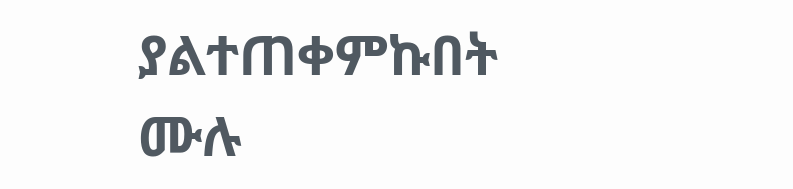ያልተጠቀምኩበት ሙሉ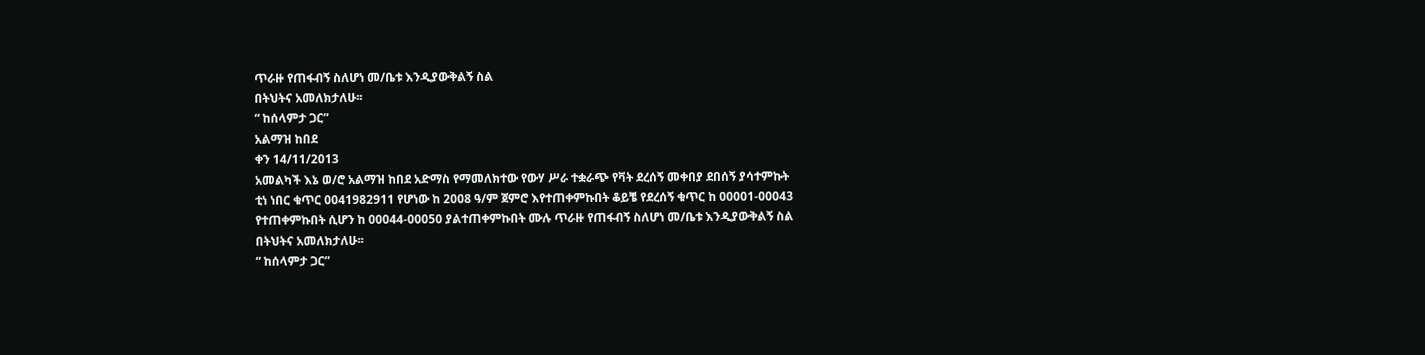ጥራዙ የጠፋብኝ ስለሆነ መ/ቤቱ እንዲያውቅልኝ ስል
በትህትና አመለክታለሁ፡፡
“ ከሰላምታ ጋር”
አልማዝ ከበደ
ቀን 14/11/2013
አመልካች እኔ ወ/ሮ አልማዝ ከበደ አድማስ የማመለክተው የውሃ ሥራ ተቋራጭ የቫት ደረሰኝ መቀበያ ደበሰኝ ያሳተምኩት
ቲነ ነበር ቁጥር 0041982911 የሆነው ከ 2008 ዓ/ም ጀምሮ እየተጠቀምኩበት ቆይቼ የደረሰኝ ቁጥር ከ 00001-00043
የተጠቀምኩበት ሲሆን ከ 00044-00050 ያልተጠቀምኩበት ሙሉ ጥራዙ የጠፋብኝ ስለሆነ መ/ቤቱ እንዲያውቅልኝ ስል
በትህትና አመለክታለሁ፡፡
“ ከሰላምታ ጋር”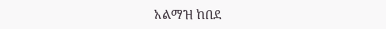አልማዝ ከበደ